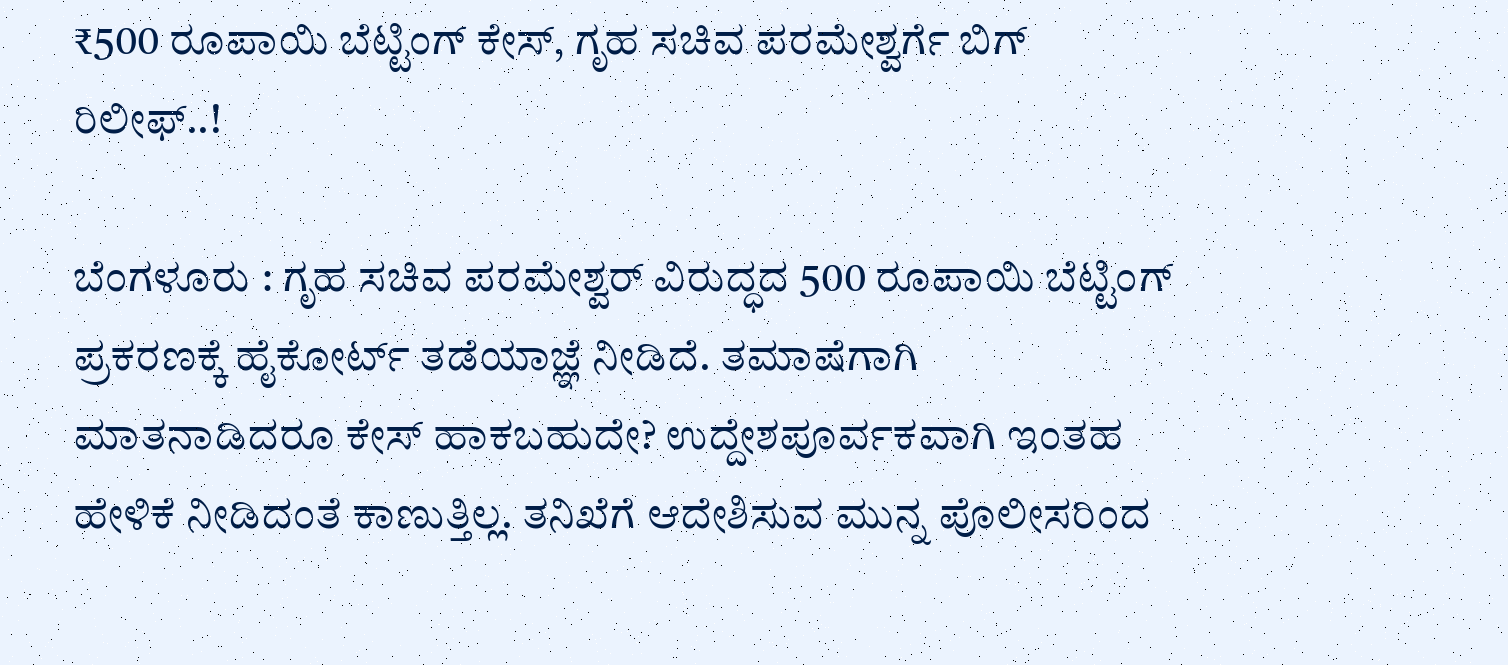₹500 ರೂಪಾಯಿ ಬೆಟ್ಟಿಂಗ್ ಕೇಸ್, ಗೃಹ ಸಚಿವ ಪರಮೇಶ್ವರ್ಗೆ ಬಿಗ್ ರಿಲೀಫ್..!

ಬೆಂಗಳೂರು : ಗೃಹ ಸಚಿವ ಪರಮೇಶ್ವರ್ ವಿರುದ್ಧದ 500 ರೂಪಾಯಿ ಬೆಟ್ಟಿಂಗ್ ಪ್ರಕರಣಕ್ಕೆ ಹೈಕೋರ್ಟ್ ತಡೆಯಾಜ್ಞೆ ನೀಡಿದೆ. ತಮಾಷೆಗಾಗಿ ಮಾತನಾಡಿದರೂ ಕೇಸ್ ಹಾಕಬಹುದೇ? ಉದ್ದೇಶಪೂರ್ವಕವಾಗಿ ಇಂತಹ ಹೇಳಿಕೆ ನೀಡಿದಂತೆ ಕಾಣುತ್ತಿಲ್ಲ. ತನಿಖೆಗೆ ಆದೇಶಿಸುವ ಮುನ್ನ ಪೊಲೀಸರಿಂದ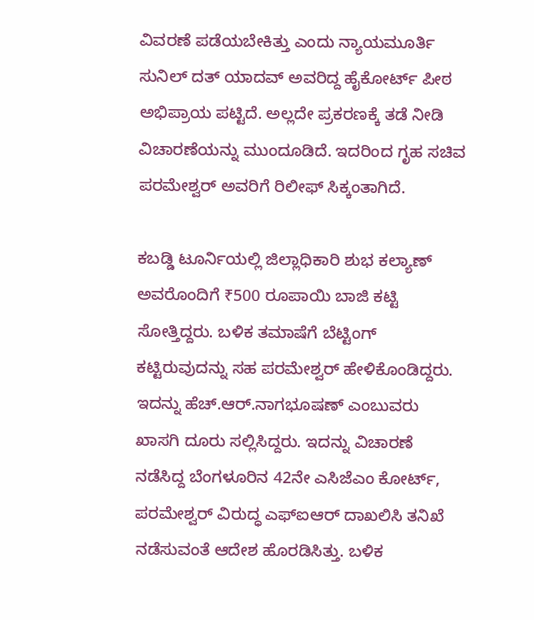ವಿವರಣೆ ಪಡೆಯಬೇಕಿತ್ತು ಎಂದು ನ್ಯಾಯಮೂರ್ತಿ ಸುನಿಲ್ ದತ್ ಯಾದವ್ ಅವರಿದ್ದ ಹೈಕೋರ್ಟ್ ಪೀಠ ಅಭಿಪ್ರಾಯ ಪಟ್ಟಿದೆ. ಅಲ್ಲದೇ ಪ್ರಕರಣಕ್ಕೆ ತಡೆ ನೀಡಿ ವಿಚಾರಣೆಯನ್ನು ಮುಂದೂಡಿದೆ. ಇದರಿಂದ ಗೃಹ ಸಚಿವ ಪರಮೇಶ್ವರ್ ಅವರಿಗೆ ರಿಲೀಫ್ ಸಿಕ್ಕಂತಾಗಿದೆ.

ಕಬಡ್ಡಿ ಟೂರ್ನಿಯಲ್ಲಿ ಜಿಲ್ಲಾಧಿಕಾರಿ ಶುಭ ಕಲ್ಯಾಣ್ ಅವರೊಂದಿಗೆ ₹500 ರೂಪಾಯಿ ಬಾಜಿ ಕಟ್ಟಿ ಸೋತ್ತಿದ್ದರು. ಬಳಿಕ ತಮಾಷೆಗೆ ಬೆಟ್ಟಿಂಗ್ ಕಟ್ಟಿರುವುದನ್ನು ಸಹ ಪರಮೇಶ್ವರ್ ಹೇಳಿಕೊಂಡಿದ್ದರು. ಇದನ್ನು ಹೆಚ್.ಆರ್.ನಾಗಭೂಷಣ್ ಎಂಬುವರು ಖಾಸಗಿ ದೂರು ಸಲ್ಲಿಸಿದ್ದರು. ಇದನ್ನು ವಿಚಾರಣೆ ನಡೆಸಿದ್ದ ಬೆಂಗಳೂರಿನ 42ನೇ ಎಸಿಜೆಎಂ ಕೋರ್ಟ್, ಪರಮೇಶ್ವರ್ ವಿರುದ್ಧ ಎಫ್ಐಆರ್ ದಾಖಲಿಸಿ ತನಿಖೆ ನಡೆಸುವಂತೆ ಆದೇಶ ಹೊರಡಿಸಿತ್ತು. ಬಳಿಕ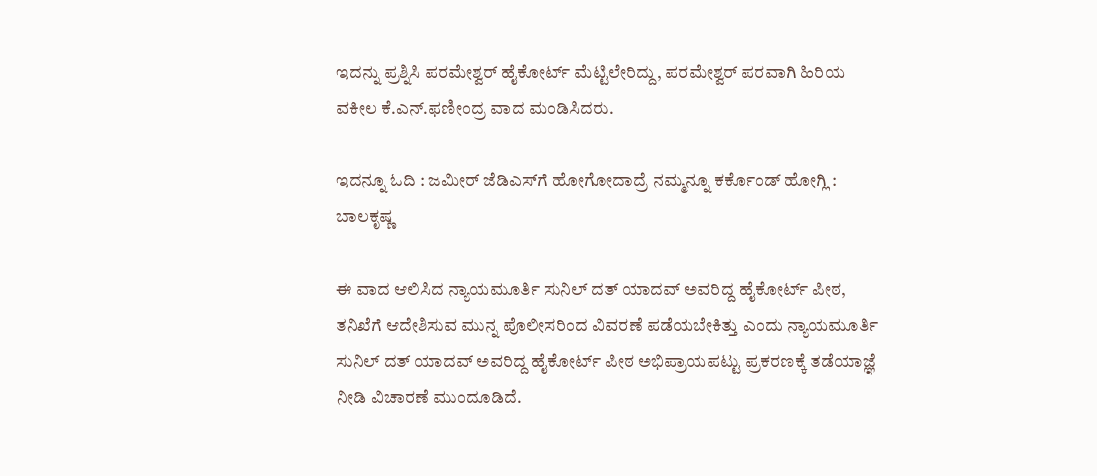ಇದನ್ನು ಪ್ರಶ್ನಿಸಿ ಪರಮೇಶ್ವರ್ ಹೈಕೋರ್ಟ್ ಮೆಟ್ಟಿಲೇರಿದ್ದು, ಪರಮೇಶ್ವರ್ ಪರವಾಗಿ ಹಿರಿಯ ವಕೀಲ ಕೆ.ಎನ್.ಫಣೀಂದ್ರ ವಾದ ಮಂಡಿಸಿದರು.

ಇದನ್ನೂ ಓದಿ : ಜಮೀರ್ ಜೆಡಿಎಸ್‌ಗೆ ಹೋಗೋದಾದ್ರೆ ನಮ್ಮನ್ನೂ ಕರ್ಕೊಂಡ್ ಹೋಗ್ಲಿ : ಬಾಲಕೃಷ್ಣ

ಈ ವಾದ ಆಲಿಸಿದ ನ್ಯಾಯಮೂರ್ತಿ ಸುನಿಲ್ ದತ್ ಯಾದವ್ ಅವರಿದ್ದ ಹೈಕೋರ್ಟ್ ಪೀಠ, ತನಿಖೆಗೆ ಆದೇಶಿಸುವ ಮುನ್ನ ಪೊಲೀಸರಿಂದ ವಿವರಣೆ ಪಡೆಯಬೇಕಿತ್ತು ಎಂದು ನ್ಯಾಯಮೂರ್ತಿ ಸುನಿಲ್ ದತ್ ಯಾದವ್ ಅವರಿದ್ದ ಹೈಕೋರ್ಟ್ ಪೀಠ ಅಭಿಪ್ರಾಯಪಟ್ಟು ಪ್ರಕರಣಕ್ಕೆ ತಡೆಯಾಜ್ಞೆ ನೀಡಿ ವಿಚಾರಣೆ ಮುಂದೂಡಿದೆ.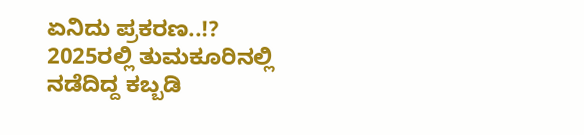ಏನಿದು ಪ್ರಕರಣ..!?
2025ರಲ್ಲಿ ತುಮಕೂರಿನಲ್ಲಿ ನಡೆದಿದ್ದ ಕಬ್ಬಡಿ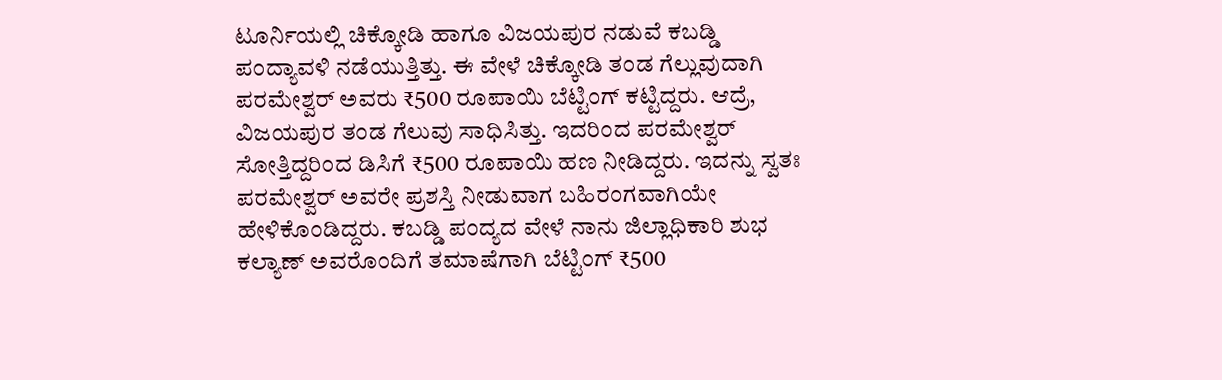ಟೂರ್ನಿಯಲ್ಲಿ ಚಿಕ್ಕೋಡಿ ಹಾಗೂ ವಿಜಯಪುರ ನಡುವೆ ಕಬಡ್ಡಿ ಪಂದ್ಯಾವಳಿ ನಡೆಯುತ್ತಿತ್ತು. ಈ ವೇಳೆ ಚಿಕ್ಕೋಡಿ ತಂಡ ಗೆಲ್ಲುವುದಾಗಿ ಪರಮೇಶ್ವರ್‌ ಅವರು ₹500 ರೂಪಾಯಿ ಬೆಟ್ಟಿಂಗ್‌ ಕಟ್ಟಿದ್ದರು. ಆದ್ರೆ, ವಿಜಯಪುರ ತಂಡ ಗೆಲುವು ಸಾಧಿಸಿತ್ತು. ಇದರಿಂದ ಪರಮೇಶ್ವರ್ ಸೋತ್ತಿದ್ದರಿಂದ ಡಿಸಿಗೆ ₹500 ರೂಪಾಯಿ ಹಣ ನೀಡಿದ್ದರು. ಇದನ್ನು ಸ್ವತಃ ಪರಮೇಶ್ವರ್ ಅವರೇ ಪ್ರಶಸ್ತಿ ನೀಡುವಾಗ ಬಹಿರಂಗವಾಗಿಯೇ ಹೇಳಿಕೊಂಡಿದ್ದರು. ಕಬಡ್ಡಿ ಪಂದ್ಯದ ವೇಳೆ ನಾನು ಜಿಲ್ಲಾಧಿಕಾರಿ ಶುಭ ಕಲ್ಯಾಣ್ ಅವರೊಂದಿಗೆ ತಮಾಷೆಗಾಗಿ ಬೆಟ್ಟಿಂಗ್ ₹500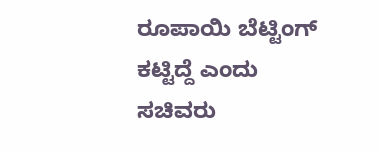ರೂಪಾಯಿ ಬೆಟ್ಟಿಂಗ್ ಕಟ್ಟಿದ್ದೆ ಎಂದು ಸಚಿವರು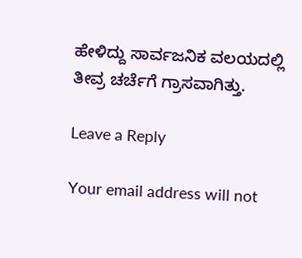ಹೇಳಿದ್ದು ಸಾರ್ವಜನಿಕ ವಲಯದಲ್ಲಿ ತೀವ್ರ ಚರ್ಚೆಗೆ ಗ್ರಾಸವಾಗಿತ್ತು.

Leave a Reply

Your email address will not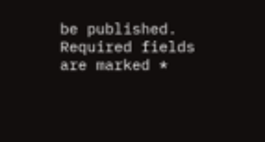be published. Required fields are marked *